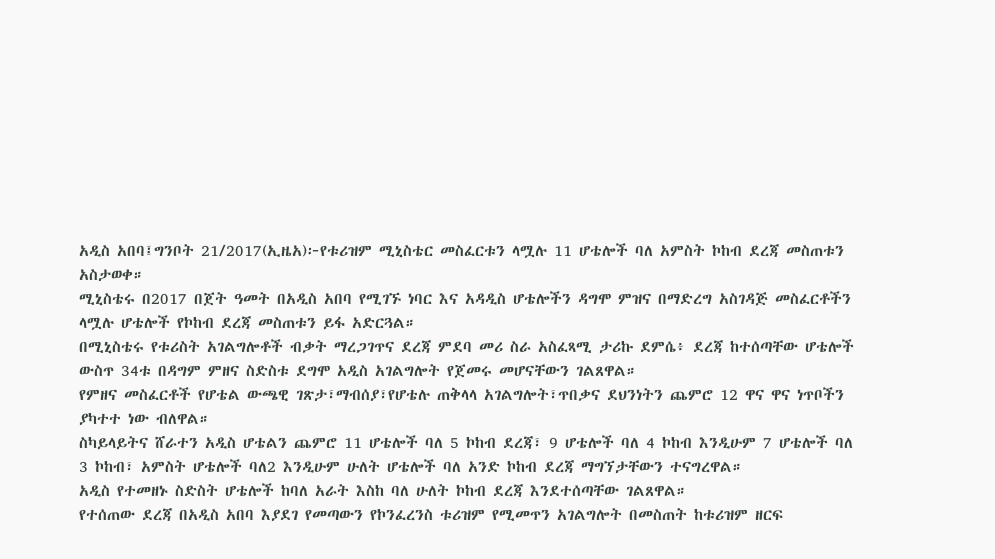አዲስ አበባ፤ግንቦት 21/2017(ኢዜአ)፦የቱሪዝም ሚኒስቴር መስፈርቱን ላሟሉ 11 ሆቴሎች ባለ አምስት ኮከብ ደረጃ መስጠቱን አስታወቀ።
ሚኒስቴሩ በ2017 በጀት ዓመት በአዲስ አበባ የሚገኙ ነባር እና አዳዲስ ሆቴሎችን ዳግሞ ምዝና በማድረግ አስገዳጅ መስፈርቶችን ላሟሉ ሆቴሎች የኮከብ ደረጃ መስጠቱን ይፋ አድርጓል።
በሚኒስቴሩ የቱሪስት አገልግሎቶች ብቃት ማረጋገጥና ደረጃ ምደባ መሪ ስራ አስፈጻሚ ታሪኩ ደምሴ፥ ደረጃ ከተሰጣቸው ሆቴሎች ውስጥ 34ቱ በዳግም ምዘና ስድስቱ ደግሞ አዲስ አገልግሎት የጀመሩ መሆናቸውን ገልጸዋል።
የምዘና መስፈርቶች የሆቴል ውጫዊ ገጽታ፣ማብሰያ፣የሆቴሉ ጠቅላላ አገልግሎት፣ጥበቃና ደህንነትን ጨምሮ 12 ዋና ዋና ነጥቦችን ያካተተ ነው ብለዋል።
ስካይላይትና ሸራተን አዲስ ሆቴልን ጨምሮ 11 ሆቴሎች ባለ 5 ኮከብ ደረጃ፣ 9 ሆቴሎች ባለ 4 ኮከብ እንዲሁም 7 ሆቴሎች ባለ 3 ኮከብ፣ አምስት ሆቴሎች ባለ2 እንዲሁም ሁለት ሆቴሎች ባለ አንድ ኮከብ ደረጃ ማግኘታቸውን ተናግረዋል።
አዲስ የተመዘኑ ስድስት ሆቴሎች ከባለ አራት እስከ ባለ ሁለት ኮከብ ደረጃ እንደተሰጣቸው ገልጸዋል።
የተሰጠው ደረጃ በአዲስ አበባ እያደገ የመጣውን የኮንፈረንስ ቱሪዝም የሚመጥን አገልግሎት በመስጠት ከቱሪዝም ዘርፍ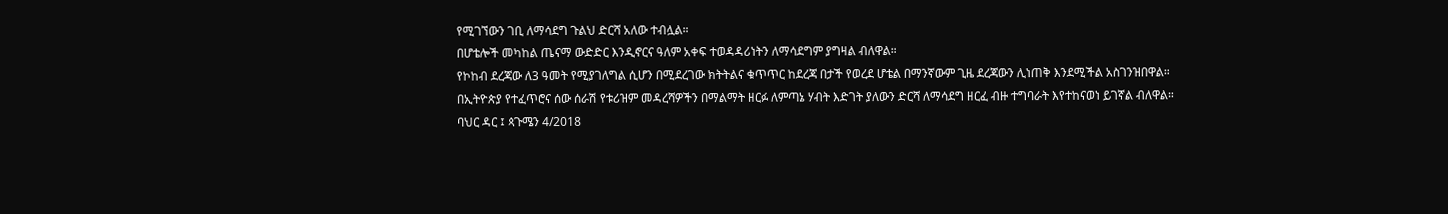የሚገኘውን ገቢ ለማሳደግ ጉልህ ድርሻ አለው ተብሏል።
በሆቴሎች መካከል ጤናማ ውድድር እንዲኖርና ዓለም አቀፍ ተወዳዳሪነትን ለማሳደግም ያግዛል ብለዋል።
የኮከብ ደረጃው ለ3 ዓመት የሚያገለግል ሲሆን በሚደረገው ክትትልና ቁጥጥር ከደረጃ በታች የወረደ ሆቴል በማንኛውም ጊዜ ደረጃውን ሊነጠቅ እንደሚችል አስገንዝበዋል።
በኢትዮጵያ የተፈጥሮና ሰው ሰራሽ የቱሪዝም መዳረሻዎችን በማልማት ዘርፉ ለምጣኔ ሃብት እድገት ያለውን ድርሻ ለማሳደግ ዘርፈ ብዙ ተግባራት እየተከናወነ ይገኛል ብለዋል።
ባህር ዳር ፤ ጳጉሜን 4/2018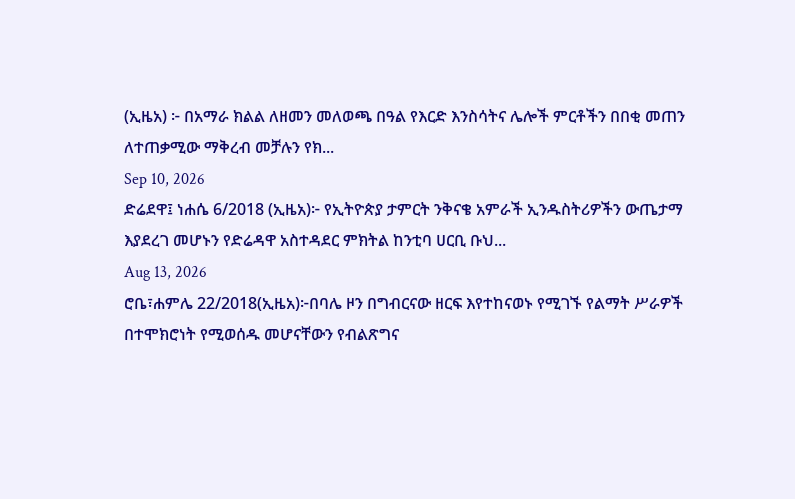(ኢዜአ) ፦ በአማራ ክልል ለዘመን መለወጫ በዓል የእርድ እንስሳትና ሌሎች ምርቶችን በበቂ መጠን ለተጠቃሚው ማቅረብ መቻሉን የክ...
Sep 10, 2026
ድሬደዋ፤ ነሐሴ 6/2018 (ኢዜአ)፦ የኢትዮጵያ ታምርት ንቅናቄ አምራች ኢንዱስትሪዎችን ውጤታማ እያደረገ መሆኑን የድሬዳዋ አስተዳደር ምክትል ከንቲባ ሀርቢ ቡህ...
Aug 13, 2026
ሮቤ፣ሐምሌ 22/2018(ኢዜአ)፦በባሌ ዞን በግብርናው ዘርፍ እየተከናወኑ የሚገኙ የልማት ሥራዎች በተሞክሮነት የሚወሰዱ መሆናቸውን የብልጽግና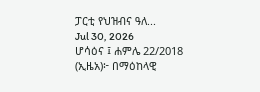ፓርቲ የህዝብና ዓለ...
Jul 30, 2026
ሆሳዕና ፤ ሐምሌ 22/2018 (ኢዜአ)፦ በማዕከላዊ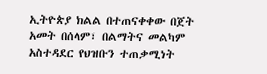ኢትዮጵያ ክልል በተጠናቀቀው በጀት አመት በሰላም፣ በልማትና መልካም አስተዳደር የህዝቡን ተጠቃሚነት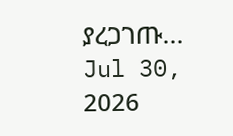ያረጋገጡ...
Jul 30, 2026